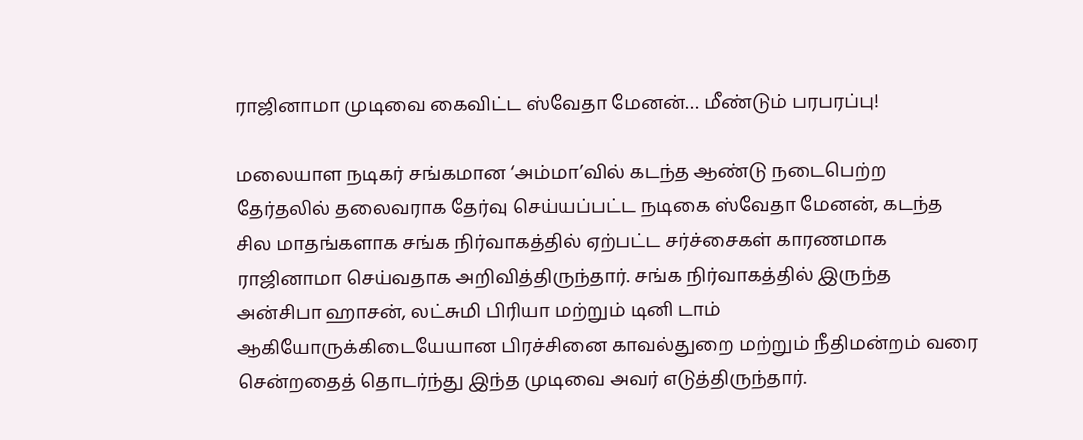ராஜினாமா முடிவை கைவிட்ட ஸ்வேதா மேனன்… மீண்டும் பரபரப்பு!

மலையாள நடிகர் சங்கமான ‘அம்மா’வில் கடந்த ஆண்டு நடைபெற்ற தேர்தலில் தலைவராக தேர்வு செய்யப்பட்ட நடிகை ஸ்வேதா மேனன், கடந்த சில மாதங்களாக சங்க நிர்வாகத்தில் ஏற்பட்ட சர்ச்சைகள் காரணமாக ராஜினாமா செய்வதாக அறிவித்திருந்தார். சங்க நிர்வாகத்தில் இருந்த அன்சிபா ஹாசன், லட்சுமி பிரியா மற்றும் டினி டாம் ஆகியோருக்கிடையேயான பிரச்சினை காவல்துறை மற்றும் நீதிமன்றம் வரை சென்றதைத் தொடர்ந்து இந்த முடிவை அவர் எடுத்திருந்தார்.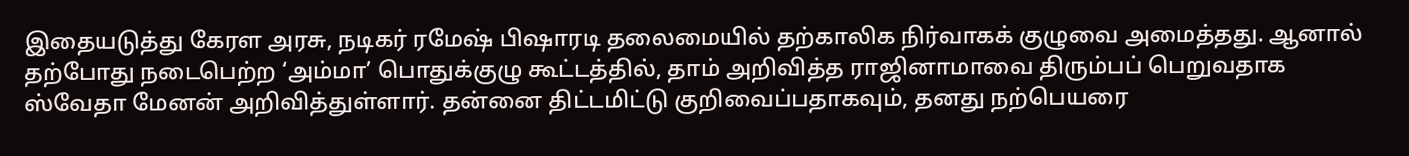இதையடுத்து கேரள அரசு, நடிகர் ரமேஷ் பிஷாரடி தலைமையில் தற்காலிக நிர்வாகக் குழுவை அமைத்தது. ஆனால் தற்போது நடைபெற்ற ‘அம்மா’ பொதுக்குழு கூட்டத்தில், தாம் அறிவித்த ராஜினாமாவை திரும்பப் பெறுவதாக ஸ்வேதா மேனன் அறிவித்துள்ளார். தன்னை திட்டமிட்டு குறிவைப்பதாகவும், தனது நற்பெயரை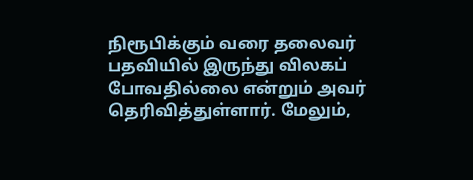நிரூபிக்கும் வரை தலைவர் பதவியில் இருந்து விலகப் போவதில்லை என்றும் அவர் தெரிவித்துள்ளார். மேலும்,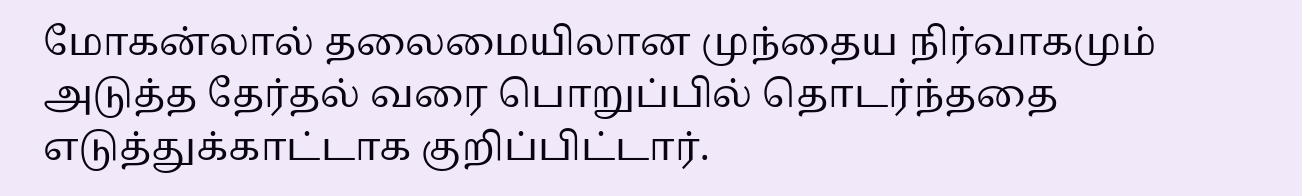மோகன்லால் தலைமையிலான முந்தைய நிர்வாகமும் அடுத்த தேர்தல் வரை பொறுப்பில் தொடர்ந்ததை எடுத்துக்காட்டாக குறிப்பிட்டார்.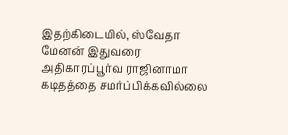இதற்கிடையில், ஸ்வேதா மேனன் இதுவரை அதிகாரப்பூர்வ ராஜினாமா கடிதத்தை சமர்ப்பிக்கவில்லை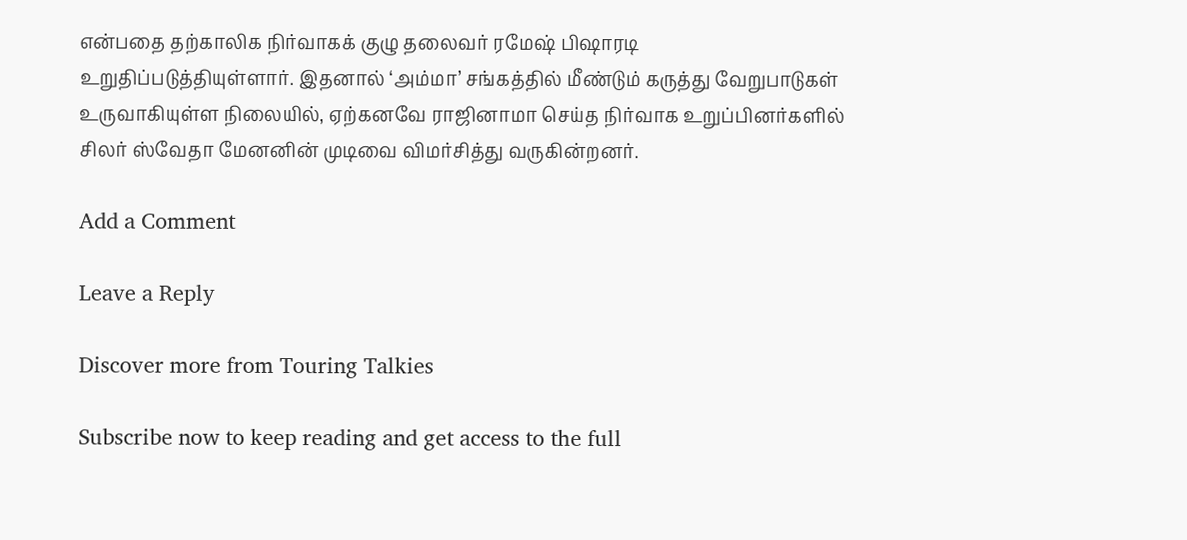என்பதை தற்காலிக நிர்வாகக் குழு தலைவர் ரமேஷ் பிஷாரடி உறுதிப்படுத்தியுள்ளார். இதனால் ‘அம்மா’ சங்கத்தில் மீண்டும் கருத்து வேறுபாடுகள் உருவாகியுள்ள நிலையில், ஏற்கனவே ராஜினாமா செய்த நிர்வாக உறுப்பினர்களில் சிலர் ஸ்வேதா மேனனின் முடிவை விமர்சித்து வருகின்றனர்.

Add a Comment

Leave a Reply

Discover more from Touring Talkies

Subscribe now to keep reading and get access to the full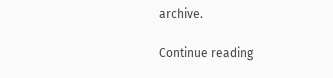archive.

Continue reading